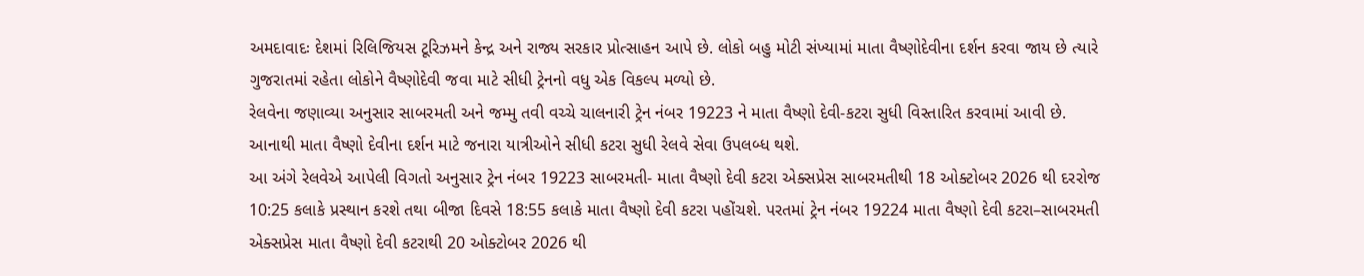અમદાવાદઃ દેશમાં રિલિજિયસ ટૂરિઝમને કેન્દ્ર અને રાજ્ય સરકાર પ્રોત્સાહન આપે છે. લોકો બહુ મોટી સંખ્યામાં માતા વૈષ્ણોદેવીના દર્શન કરવા જાય છે ત્યારે ગુજરાતમાં રહેતા લોકોને વૈષ્ણોદેવી જવા માટે સીધી ટ્રેનનો વધુ એક વિકલ્પ મળ્યો છે.
રેલવેના જણાવ્યા અનુસાર સાબરમતી અને જમ્મુ તવી વચ્ચે ચાલનારી ટ્રેન નંબર 19223 ને માતા વૈષ્ણો દેવી-કટરા સુધી વિસ્તારિત કરવામાં આવી છે. આનાથી માતા વૈષ્ણો દેવીના દર્શન માટે જનારા યાત્રીઓને સીધી કટરા સુધી રેલવે સેવા ઉપલબ્ધ થશે.
આ અંગે રેલવેએ આપેલી વિગતો અનુસાર ટ્રેન નંબર 19223 સાબરમતી- માતા વૈષ્ણો દેવી કટરા એક્સપ્રેસ સાબરમતીથી 18 ઓક્ટોબર 2026 થી દરરોજ 10:25 કલાકે પ્રસ્થાન કરશે તથા બીજા દિવસે 18:55 કલાકે માતા વૈષ્ણો દેવી કટરા પહોંચશે. પરતમાં ટ્રેન નંબર 19224 માતા વૈષ્ણો દેવી કટરા–સાબરમતી એક્સપ્રેસ માતા વૈષ્ણો દેવી કટરાથી 20 ઓક્ટોબર 2026 થી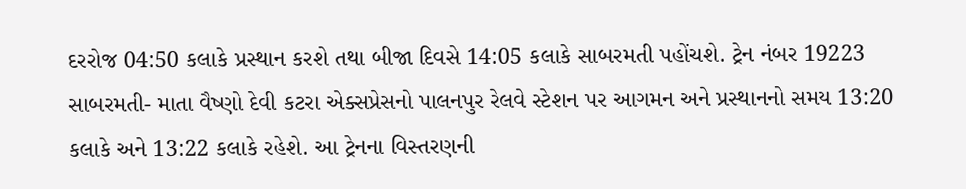દરરોજ 04:50 કલાકે પ્રસ્થાન કરશે તથા બીજા દિવસે 14:05 કલાકે સાબરમતી પહોંચશે. ટ્રેન નંબર 19223 સાબરમતી- માતા વૈષ્ણો દેવી કટરા એક્સપ્રેસનો પાલનપુર રેલવે સ્ટેશન પર આગમન અને પ્રસ્થાનનો સમય 13:20 કલાકે અને 13:22 કલાકે રહેશે. આ ટ્રેનના વિસ્તરણની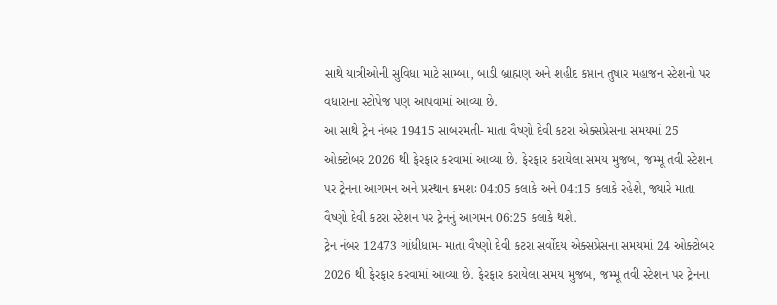સાથે યાત્રીઓની સુવિધા માટે સામ્બા, બાડી બ્રાહ્મણ અને શહીદ કપ્તાન તુષાર મહાજન સ્ટેશનો પર વધારાના સ્ટોપેજ પણ આપવામાં આવ્યા છે.
આ સાથે ટ્રેન નંબર 19415 સાબરમતી- માતા વૈષ્ણો દેવી કટરા એક્સપ્રેસના સમયમાં 25 ઓક્ટોબર 2026 થી ફેરફાર કરવામાં આવ્યા છે. ફેરફાર કરાયેલા સમય મુજબ, જમ્મૂ તવી સ્ટેશન પર ટ્રેનના આગમન અને પ્રસ્થાન ક્રમશઃ 04:05 કલાકે અને 04:15 કલાકે રહેશે, જ્યારે માતા વૈષ્ણો દેવી કટરા સ્ટેશન પર ટ્રેનનું આગમન 06:25 કલાકે થશે.
ટ્રેન નંબર 12473 ગાંધીધામ- માતા વૈષ્ણો દેવી કટરા સર્વોદય એક્સપ્રેસના સમયમાં 24 ઓક્ટોબર 2026 થી ફેરફાર કરવામાં આવ્યા છે. ફેરફાર કરાયેલા સમય મુજબ, જમ્મૂ તવી સ્ટેશન પર ટ્રેનના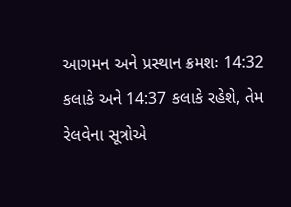આગમન અને પ્રસ્થાન ક્રમશઃ 14:32 કલાકે અને 14:37 કલાકે રહેશે, તેમ રેલવેના સૂત્રોએ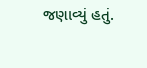જણાવ્યું હતું.